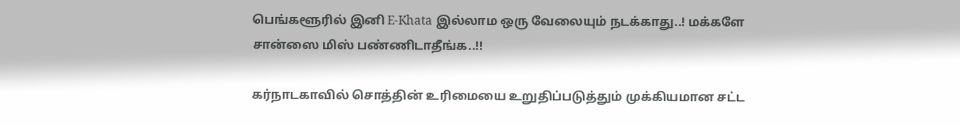பெங்களூரில் இனி E-Khata இல்லாம ஒரு வேலையும் நடக்காது..! மக்களே சான்ஸை மிஸ் பண்ணிடாதீங்க..!!

கர்நாடகாவில் சொத்தின் உரிமையை உறுதிப்படுத்தும் முக்கியமான சட்ட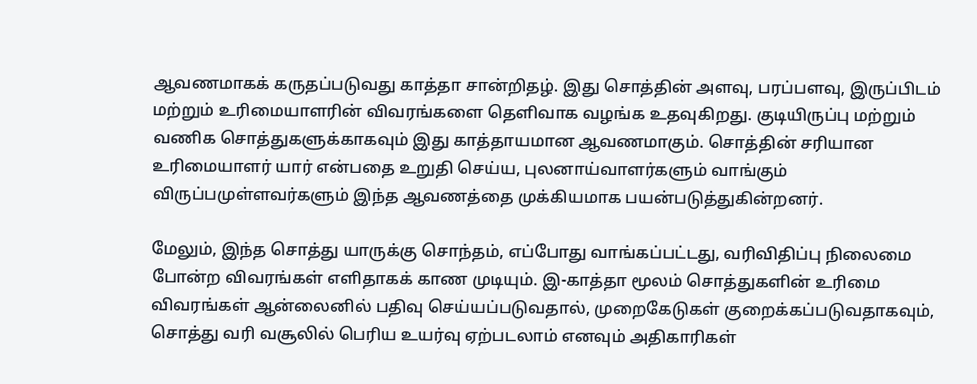ஆவணமாகக் கருதப்படுவது காத்தா சான்றிதழ். இது சொத்தின் அளவு, பரப்பளவு, இருப்பிடம் மற்றும் உரிமையாளரின் விவரங்களை தெளிவாக வழங்க உதவுகிறது. குடியிருப்பு மற்றும் வணிக சொத்துகளுக்காகவும் இது காத்தாயமான ஆவணமாகும். சொத்தின் சரியான உரிமையாளர் யார் என்பதை உறுதி செய்ய, புலனாய்வாளர்களும் வாங்கும் விருப்பமுள்ளவர்களும் இந்த ஆவணத்தை முக்கியமாக பயன்படுத்துகின்றனர்.

மேலும், இந்த சொத்து யாருக்கு சொந்தம், எப்போது வாங்கப்பட்டது, வரிவிதிப்பு நிலைமை போன்ற விவரங்கள் எளிதாகக் காண முடியும். இ-காத்தா மூலம் சொத்துகளின் உரிமை விவரங்கள் ஆன்லைனில் பதிவு செய்யப்படுவதால், முறைகேடுகள் குறைக்கப்படுவதாகவும், சொத்து வரி வசூலில் பெரிய உயர்வு ஏற்படலாம் எனவும் அதிகாரிகள்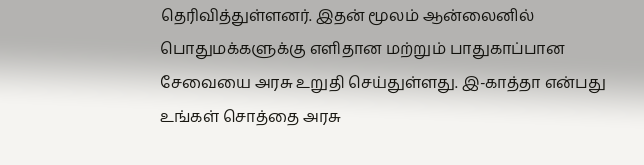தெரிவித்துள்ளனர். இதன் மூலம் ஆன்லைனில் பொதுமக்களுக்கு எளிதான மற்றும் பாதுகாப்பான சேவையை அரசு உறுதி செய்துள்ளது. இ-காத்தா என்பது உங்கள் சொத்தை அரசு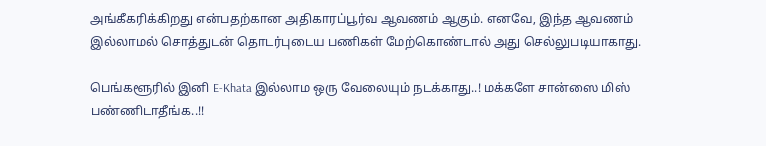அங்கீகரிக்கிறது என்பதற்கான அதிகாரப்பூர்வ ஆவணம் ஆகும். எனவே, இந்த ஆவணம் இல்லாமல் சொத்துடன் தொடர்புடைய பணிகள் மேற்கொண்டால் அது செல்லுபடியாகாது.

பெங்களூரில் இனி E-Khata இல்லாம ஒரு வேலையும் நடக்காது..! மக்களே சான்ஸை மிஸ் பண்ணிடாதீங்க..!!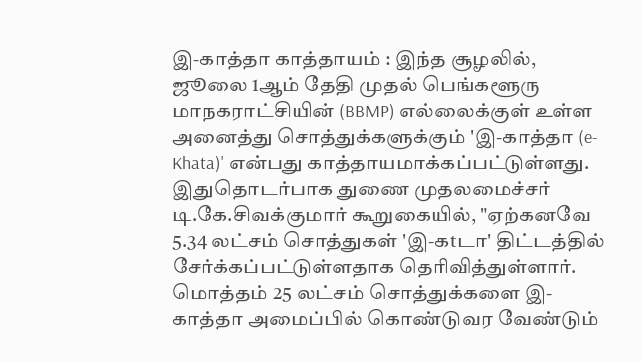இ-காத்தா காத்தாயம் : இந்த சூழலில், ஜூலை 1ஆம் தேதி முதல் பெங்களூரு மாநகராட்சியின் (BBMP) எல்லைக்குள் உள்ள அனைத்து சொத்துக்களுக்கும் 'இ-காத்தா (e-Khata)' என்பது காத்தாயமாக்கப்பட்டுள்ளது. இதுதொடர்பாக துணை முதலமைச்சர் டி.கே.சிவக்குமார் கூறுகையில், "ஏற்கனவே 5.34 லட்சம் சொத்துகள் 'இ-கtடா' திட்டத்தில் சேர்க்கப்பட்டுள்ளதாக தெரிவித்துள்ளார். மொத்தம் 25 லட்சம் சொத்துக்களை இ-காத்தா அமைப்பில் கொண்டுவர வேண்டும்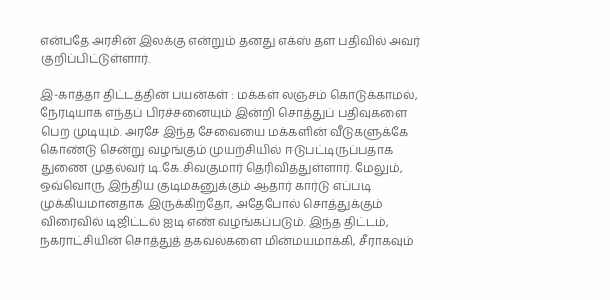என்பதே அரசின் இலக்கு என்றும் தனது எக்ஸ் தள பதிவில் அவர் குறிப்பிட்டுள்ளார்.

இ-காத்தா திட்டத்தின் பயன்கள் : மக்கள் லஞ்சம் கொடுக்காமல், நேரடியாக எந்தப் பிரச்சனையும் இன்றி சொத்துப் பதிவுகளை பெற முடியும். அரசே இந்த சேவையை மக்களின் வீடுகளுக்கே கொண்டு சென்று வழங்கும் முயற்சியில் ஈடுபட்டிருப்பதாக துணை முதல்வர் டி.கே.சிவகுமார் தெரிவித்துள்ளார். மேலும், ஒவ்வொரு இந்திய குடிமகனுக்கும் ஆதார் கார்டு எப்படி முக்கியமானதாக இருக்கிறதோ, அதேபோல் சொத்துக்கும் விரைவில் டிஜிட்டல் ஐடி எண் வழங்கப்படும். இந்த திட்டம், நகராட்சியின் சொத்துத் தகவல்களை மின்மயமாக்கி, சீராகவும்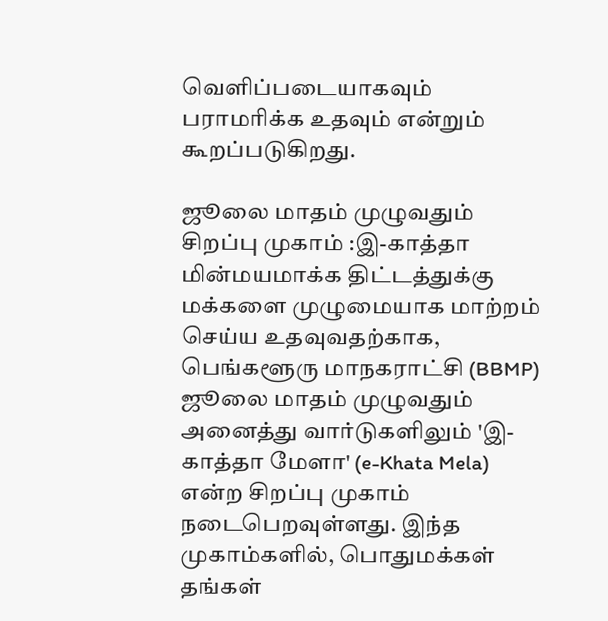வெளிப்படையாகவும் பராமரிக்க உதவும் என்றும் கூறப்படுகிறது.

ஜூலை மாதம் முழுவதும் சிறப்பு முகாம் :இ-காத்தா மின்மயமாக்க திட்டத்துக்கு மக்களை முழுமையாக மாற்றம் செய்ய உதவுவதற்காக, பெங்களூரு மாநகராட்சி (BBMP) ஜூலை மாதம் முழுவதும் அனைத்து வார்டுகளிலும் 'இ-காத்தா மேளா' (e-Khata Mela) என்ற சிறப்பு முகாம் நடைபெறவுள்ளது. இந்த முகாம்களில், பொதுமக்கள் தங்கள்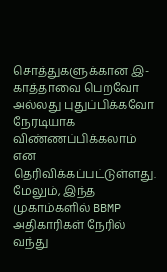சொத்துகளுக்கான இ-காத்தாவை பெறவோ அல்லது புதுப்பிக்கவோ நேரடியாக விண்ணப்பிக்கலாம் என தெரிவிக்கப்பட்டுள்ளது. மேலும், இந்த முகாம்களில் BBMP அதிகாரிகள் நேரில் வந்து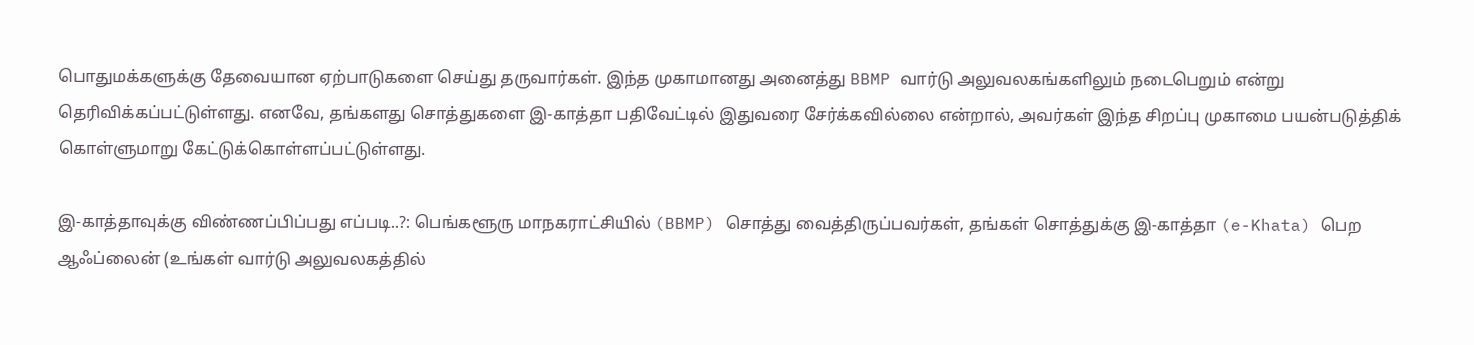பொதுமக்களுக்கு தேவையான ஏற்பாடுகளை செய்து தருவார்கள். இந்த முகாமானது அனைத்து BBMP வார்டு அலுவலகங்களிலும் நடைபெறும் என்று தெரிவிக்கப்பட்டுள்ளது. எனவே, தங்களது சொத்துகளை இ-காத்தா பதிவேட்டில் இதுவரை சேர்க்கவில்லை என்றால், அவர்கள் இந்த சிறப்பு முகாமை பயன்படுத்திக் கொள்ளுமாறு கேட்டுக்கொள்ளப்பட்டுள்ளது.

இ-காத்தாவுக்கு விண்ணப்பிப்பது எப்படி..?: பெங்களூரு மாநகராட்சியில் (BBMP) சொத்து வைத்திருப்பவர்கள், தங்கள் சொத்துக்கு இ-காத்தா (e-Khata) பெற ஆஃப்லைன் (உங்கள் வார்டு அலுவலகத்தில்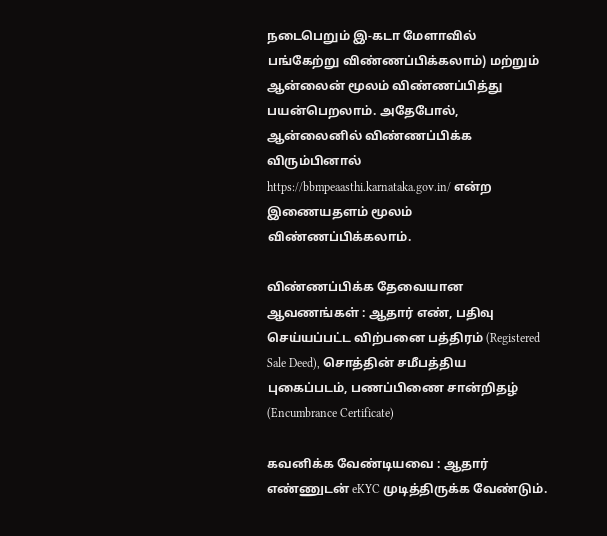நடைபெறும் இ-கடா மேளாவில் பங்கேற்று விண்ணப்பிக்கலாம்) மற்றும் ஆன்லைன் மூலம் விண்ணப்பித்து பயன்பெறலாம். அதேபோல், ஆன்லைனில் விண்ணப்பிக்க விரும்பினால் https://bbmpeaasthi.karnataka.gov.in/ என்ற இணையதளம் மூலம் விண்ணப்பிக்கலாம்.

விண்ணப்பிக்க தேவையான ஆவணங்கள் : ஆதார் எண், பதிவு செய்யப்பட்ட விற்பனை பத்திரம் (Registered Sale Deed), சொத்தின் சமீபத்திய புகைப்படம், பணப்பிணை சான்றிதழ் (Encumbrance Certificate)

கவனிக்க வேண்டியவை : ஆதார் எண்ணுடன் eKYC முடித்திருக்க வேண்டும்.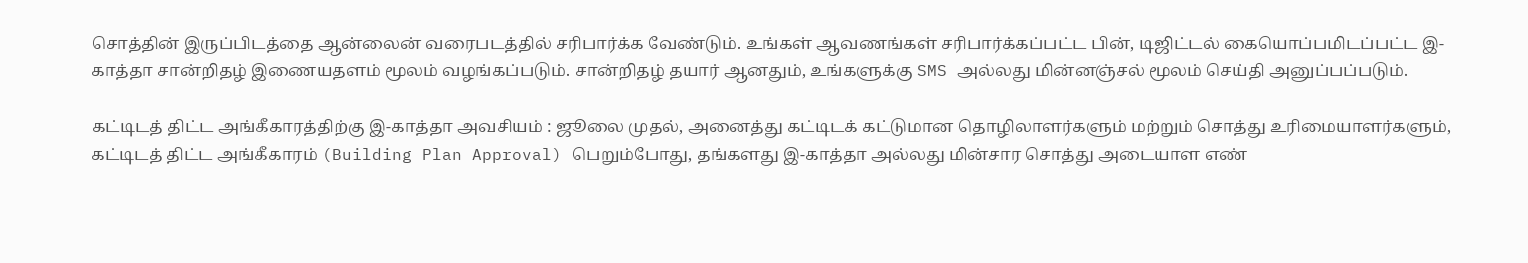சொத்தின் இருப்பிடத்தை ஆன்லைன் வரைபடத்தில் சரிபார்க்க வேண்டும். உங்கள் ஆவணங்கள் சரிபார்க்கப்பட்ட பின், டிஜிட்டல் கையொப்பமிடப்பட்ட இ-காத்தா சான்றிதழ் இணையதளம் மூலம் வழங்கப்படும். சான்றிதழ் தயார் ஆனதும், உங்களுக்கு SMS அல்லது மின்னஞ்சல் மூலம் செய்தி அனுப்பப்படும்.

கட்டிடத் திட்ட அங்கீகாரத்திற்கு இ-காத்தா அவசியம் : ஜூலை முதல், அனைத்து கட்டிடக் கட்டுமான தொழிலாளர்களும் மற்றும் சொத்து உரிமையாளர்களும், கட்டிடத் திட்ட அங்கீகாரம் (Building Plan Approval) பெறும்போது, தங்களது இ-காத்தா அல்லது மின்சார சொத்து அடையாள எண்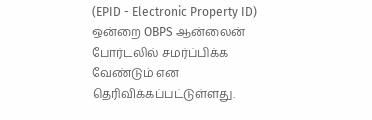(EPID - Electronic Property ID) ஒன்றை OBPS ஆன்லைன் போர்டலில் சமர்ப்பிக்க வேண்டும் என தெரிவிக்கப்பட்டுள்ளது.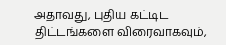அதாவது, புதிய கட்டிட திட்டங்களை விரைவாகவும்,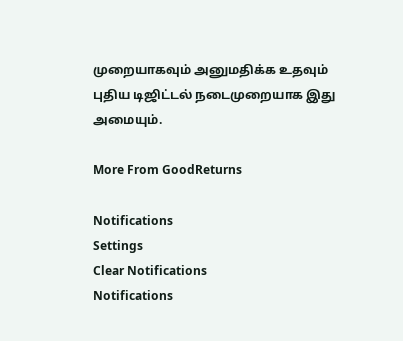முறையாகவும் அனுமதிக்க உதவும் புதிய டிஜிட்டல் நடைமுறையாக இது அமையும்.

More From GoodReturns

Notifications
Settings
Clear Notifications
Notifications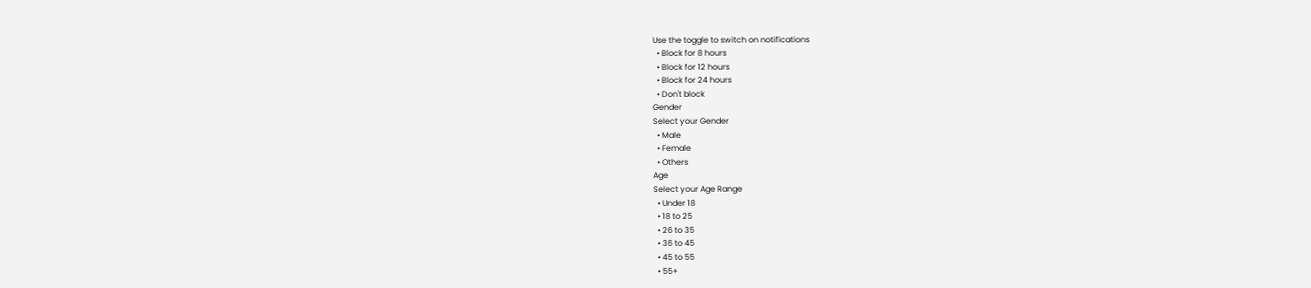Use the toggle to switch on notifications
  • Block for 8 hours
  • Block for 12 hours
  • Block for 24 hours
  • Don't block
Gender
Select your Gender
  • Male
  • Female
  • Others
Age
Select your Age Range
  • Under 18
  • 18 to 25
  • 26 to 35
  • 36 to 45
  • 45 to 55
  • 55+